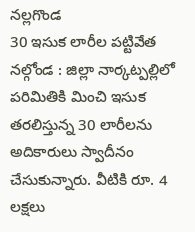నల్లగొండ
30 ఇసుక లారీల పట్టివేత
నల్గోండ : జిల్లా నార్కట్పల్లిలో పరిమితికి మించి ఇసుక తరలిస్తున్న 30 లారీలను అదికారులు స్వాదీనం చేసుకున్నారు. వీటికి రూ. 4 లక్షలు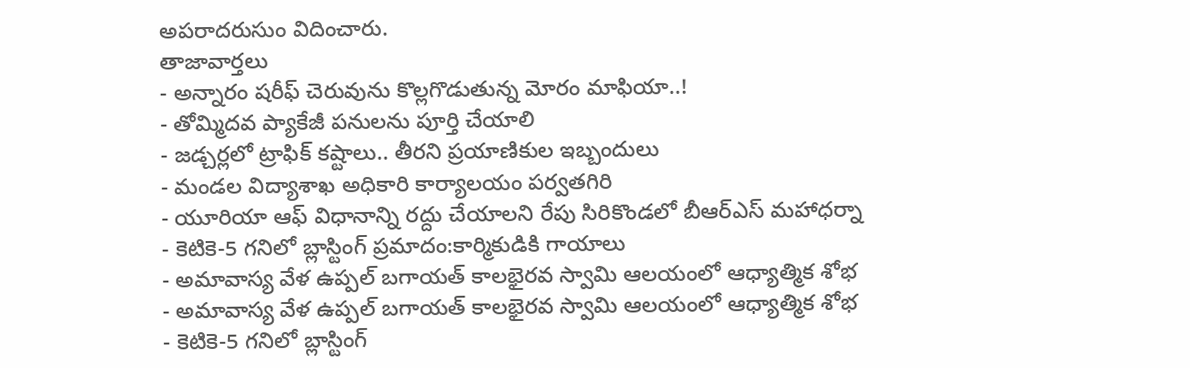అపరాదరుసుం విదించారు.
తాజావార్తలు
- అన్నారం షరీఫ్ చెరువును కొల్లగొడుతున్న మోరం మాఫియా..!
- తోమ్మిదవ ప్యాకేజీ పనులను పూర్తి చేయాలి
- జడ్చర్లలో ట్రాఫిక్ కష్టాలు.. తీరని ప్రయాణికుల ఇబ్బందులు
- మండల విద్యాశాఖ అధికారి కార్యాలయం పర్వతగిరి
- యూరియా ఆఫ్ విధానాన్ని రద్దు చేయాలని రేపు సిరికొండలో బీఆర్ఎస్ మహాధర్నా
- కెటికె-5 గనిలో బ్లాస్టింగ్ ప్రమాదం:కార్మికుడికి గాయాలు
- అమావాస్య వేళ ఉప్పల్ బగాయత్ కాలభైరవ స్వామి ఆలయంలో ఆధ్యాత్మిక శోభ
- అమావాస్య వేళ ఉప్పల్ బగాయత్ కాలభైరవ స్వామి ఆలయంలో ఆధ్యాత్మిక శోభ
- కెటికె-5 గనిలో బ్లాస్టింగ్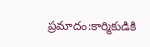ప్రమాదం:కార్మికుడికి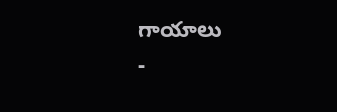గాయాలు
-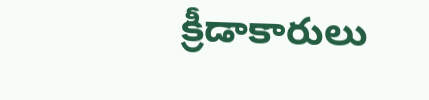క్రీడాకారులు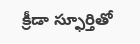క్రీడా స్ఫూర్తితో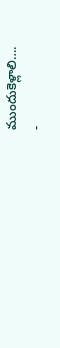ముందుకెళ్లాలి….
-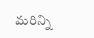మరిన్ని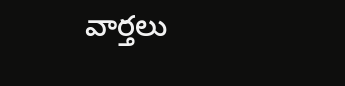వార్తలు